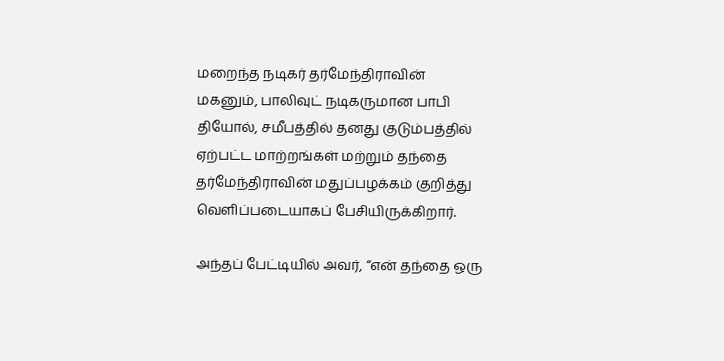மறைந்த நடிகர் தர்மேந்திராவின் மகனும், பாலிவுட் நடிகருமான பாபி தியோல், சமீபத்தில் தனது குடும்பத்தில் ஏற்பட்ட மாற்றங்கள் மற்றும் தந்தை தர்மேந்திராவின் மதுப்பழக்கம் குறித்து வெளிப்படையாகப் பேசியிருக்கிறார்.

அந்தப் பேட்டியில் அவர், “என் தந்தை ஒரு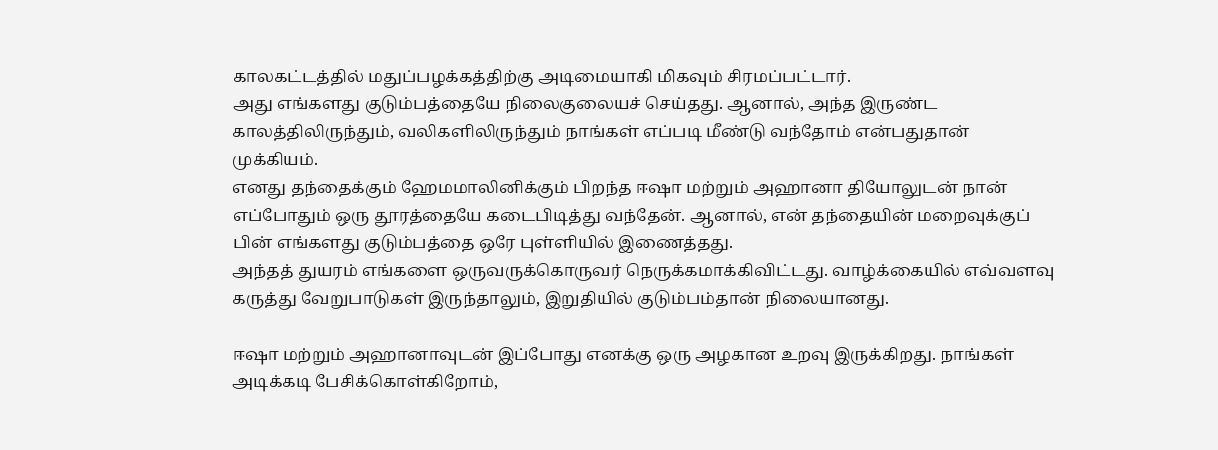காலகட்டத்தில் மதுப்பழக்கத்திற்கு அடிமையாகி மிகவும் சிரமப்பட்டார்.
அது எங்களது குடும்பத்தையே நிலைகுலையச் செய்தது. ஆனால், அந்த இருண்ட காலத்திலிருந்தும், வலிகளிலிருந்தும் நாங்கள் எப்படி மீண்டு வந்தோம் என்பதுதான் முக்கியம்.
எனது தந்தைக்கும் ஹேமமாலினிக்கும் பிறந்த ஈஷா மற்றும் அஹானா தியோலுடன் நான் எப்போதும் ஒரு தூரத்தையே கடைபிடித்து வந்தேன். ஆனால், என் தந்தையின் மறைவுக்குப் பின் எங்களது குடும்பத்தை ஒரே புள்ளியில் இணைத்தது.
அந்தத் துயரம் எங்களை ஒருவருக்கொருவர் நெருக்கமாக்கிவிட்டது. வாழ்க்கையில் எவ்வளவு கருத்து வேறுபாடுகள் இருந்தாலும், இறுதியில் குடும்பம்தான் நிலையானது.

ஈஷா மற்றும் அஹானாவுடன் இப்போது எனக்கு ஒரு அழகான உறவு இருக்கிறது. நாங்கள் அடிக்கடி பேசிக்கொள்கிறோம்,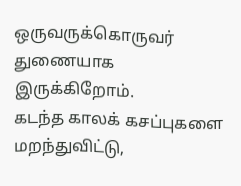ஒருவருக்கொருவர் துணையாக இருக்கிறோம்.
கடந்த காலக் கசப்புகளை மறந்துவிட்டு,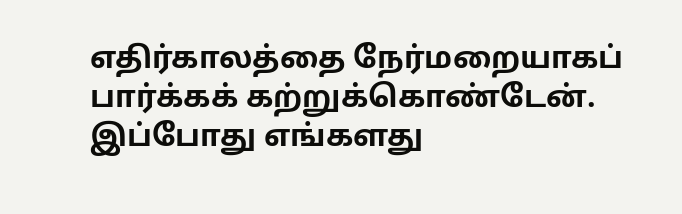எதிர்காலத்தை நேர்மறையாகப் பார்க்கக் கற்றுக்கொண்டேன். இப்போது எங்களது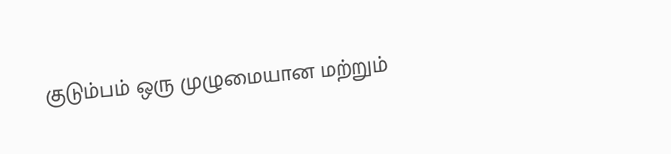குடும்பம் ஒரு முழுமையான மற்றும்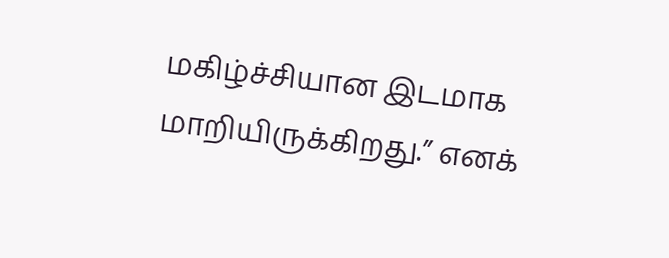மகிழ்ச்சியான இடமாக மாறியிருக்கிறது.” எனக்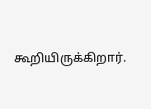கூறியிருக்கிறார்.